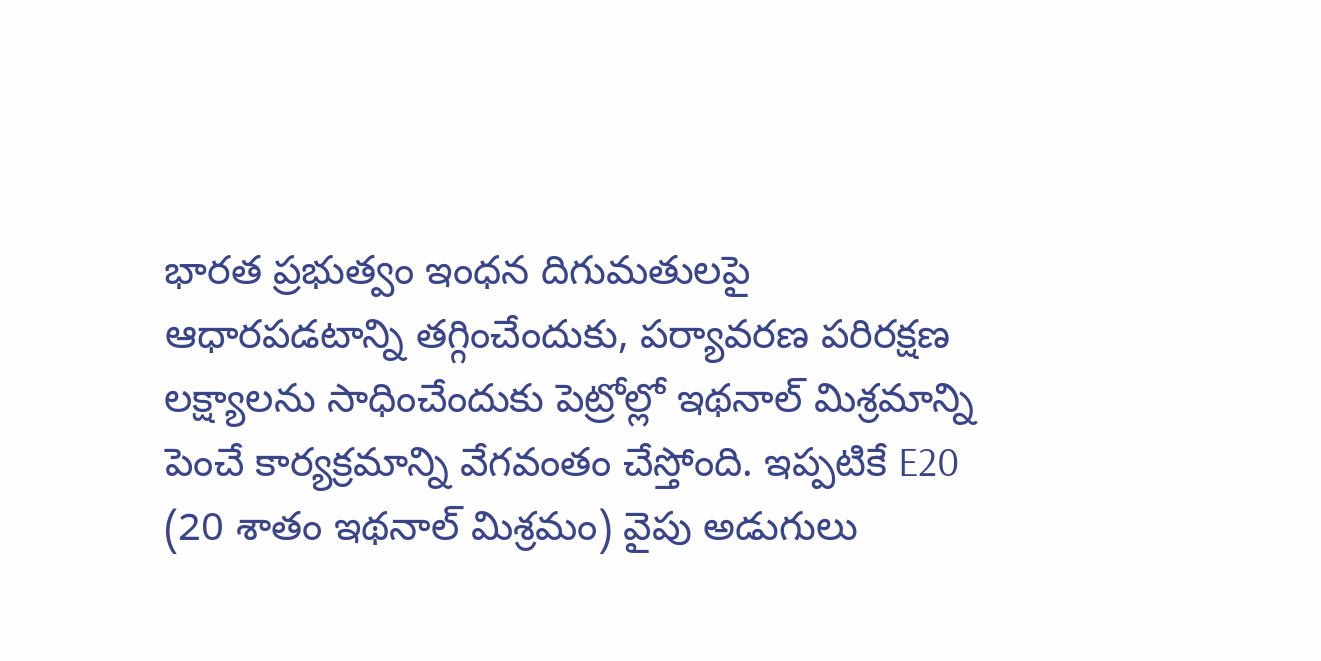భారత ప్రభుత్వం ఇంధన దిగుమతులపై ఆధారపడటాన్ని తగ్గించేందుకు, పర్యావరణ పరిరక్షణ లక్ష్యాలను సాధించేందుకు పెట్రోల్లో ఇథనాల్ మిశ్రమాన్ని పెంచే కార్యక్రమాన్ని వేగవంతం చేస్తోంది. ఇప్పటికే E20 (20 శాతం ఇథనాల్ మిశ్రమం) వైపు అడుగులు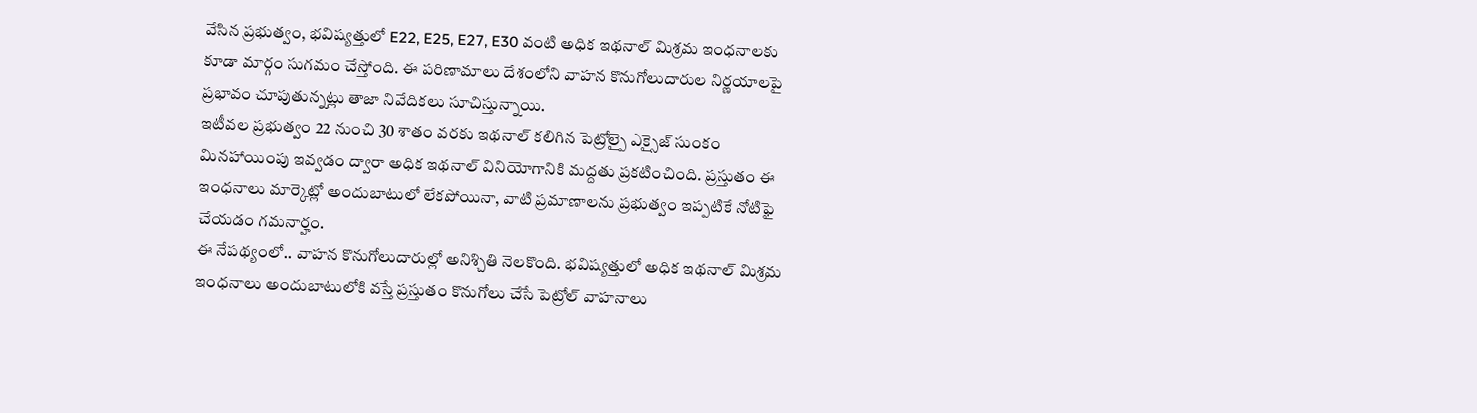వేసిన ప్రభుత్వం, భవిష్యత్తులో E22, E25, E27, E30 వంటి అధిక ఇథనాల్ మిశ్రమ ఇంధనాలకు కూడా మార్గం సుగమం చేస్తోంది. ఈ పరిణామాలు దేశంలోని వాహన కొనుగోలుదారుల నిర్ణయాలపై ప్రభావం చూపుతున్నట్లు తాజా నివేదికలు సూచిస్తున్నాయి.
ఇటీవల ప్రభుత్వం 22 నుంచి 30 శాతం వరకు ఇథనాల్ కలిగిన పెట్రోల్పై ఎక్సైజ్ సుంకం మినహాయింపు ఇవ్వడం ద్వారా అధిక ఇథనాల్ వినియోగానికి మద్దతు ప్రకటించింది. ప్రస్తుతం ఈ ఇంధనాలు మార్కెట్లో అందుబాటులో లేకపోయినా, వాటి ప్రమాణాలను ప్రభుత్వం ఇప్పటికే నోటిఫై చేయడం గమనార్హం.
ఈ నేపథ్యంలో.. వాహన కొనుగోలుదారుల్లో అనిశ్చితి నెలకొంది. భవిష్యత్తులో అధిక ఇథనాల్ మిశ్రమ ఇంధనాలు అందుబాటులోకి వస్తే ప్రస్తుతం కొనుగోలు చేసే పెట్రోల్ వాహనాలు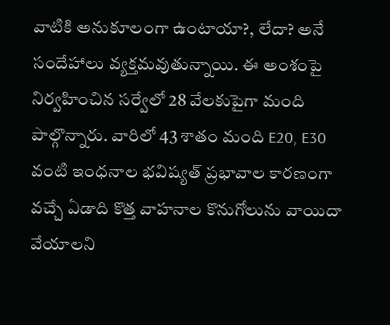వాటికి అనుకూలంగా ఉంటాయా?, లేదా? అనే సందేహాలు వ్యక్తమవుతున్నాయి. ఈ అంశంపై నిర్వహించిన సర్వేలో 28 వేలకుపైగా మంది పాల్గొన్నారు. వారిలో 43 శాతం మంది E20, E30 వంటి ఇంధనాల భవిష్యత్ ప్రభావాల కారణంగా వచ్చే ఏడాది కొత్త వాహనాల కొనుగోలును వాయిదా వేయాలని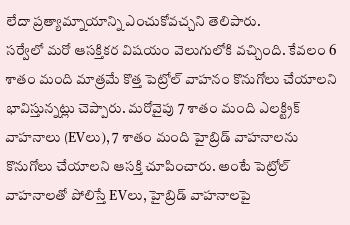లేదా ప్రత్యామ్నాయాన్ని ఎంచుకోవచ్చని తెలిపారు.
సర్వేలో మరో ఆసక్తికర విషయం వెలుగులోకి వచ్చింది. కేవలం 6 శాతం మంది మాత్రమే కొత్త పెట్రోల్ వాహనం కొనుగోలు చేయాలని భావిస్తున్నట్లు చెప్పారు. మరోవైపు 7 శాతం మంది ఎలక్ట్రిక్ వాహనాలు (EVలు), 7 శాతం మంది హైబ్రిడ్ వాహనాలను కొనుగోలు చేయాలని ఆసక్తి చూపించారు. అంటే పెట్రోల్ వాహనాలతో పోలిస్తే EVలు, హైబ్రిడ్ వాహనాలపై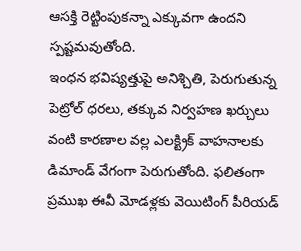ఆసక్తి రెట్టింపుకన్నా ఎక్కువగా ఉందని స్పష్టమవుతోంది.
ఇంధన భవిష్యత్తుపై అనిశ్చితి, పెరుగుతున్న పెట్రోల్ ధరలు, తక్కువ నిర్వహణ ఖర్చులు వంటి కారణాల వల్ల ఎలక్ట్రిక్ వాహనాలకు డిమాండ్ వేగంగా పెరుగుతోంది. ఫలితంగా ప్రముఖ ఈవీ మోడళ్లకు వెయిటింగ్ పీరియడ్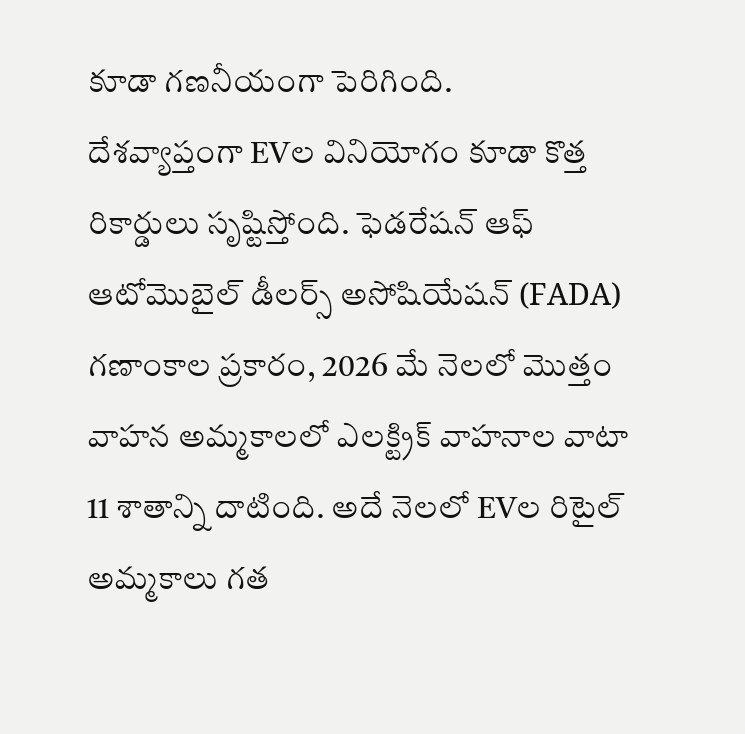కూడా గణనీయంగా పెరిగింది.
దేశవ్యాప్తంగా EVల వినియోగం కూడా కొత్త రికార్డులు సృష్టిస్తోంది. ఫెడరేషన్ ఆఫ్ ఆటోమొబైల్ డీలర్స్ అసోషియేషన్ (FADA) గణాంకాల ప్రకారం, 2026 మే నెలలో మొత్తం వాహన అమ్మకాలలో ఎలక్ట్రిక్ వాహనాల వాటా 11 శాతాన్ని దాటింది. అదే నెలలో EVల రిటైల్ అమ్మకాలు గత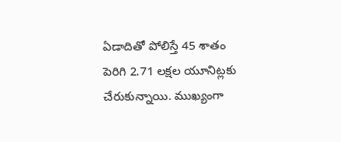ఏడాదితో పోలిస్తే 45 శాతం పెరిగి 2.71 లక్షల యూనిట్లకు చేరుకున్నాయి. ముఖ్యంగా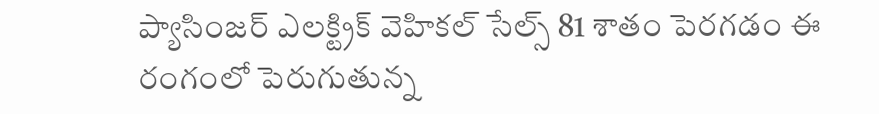ప్యాసింజర్ ఎలక్ట్రిక్ వెహికల్ సేల్స్ 81 శాతం పెరగడం ఈ రంగంలో పెరుగుతున్న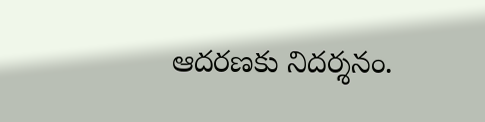ఆదరణకు నిదర్శనం.